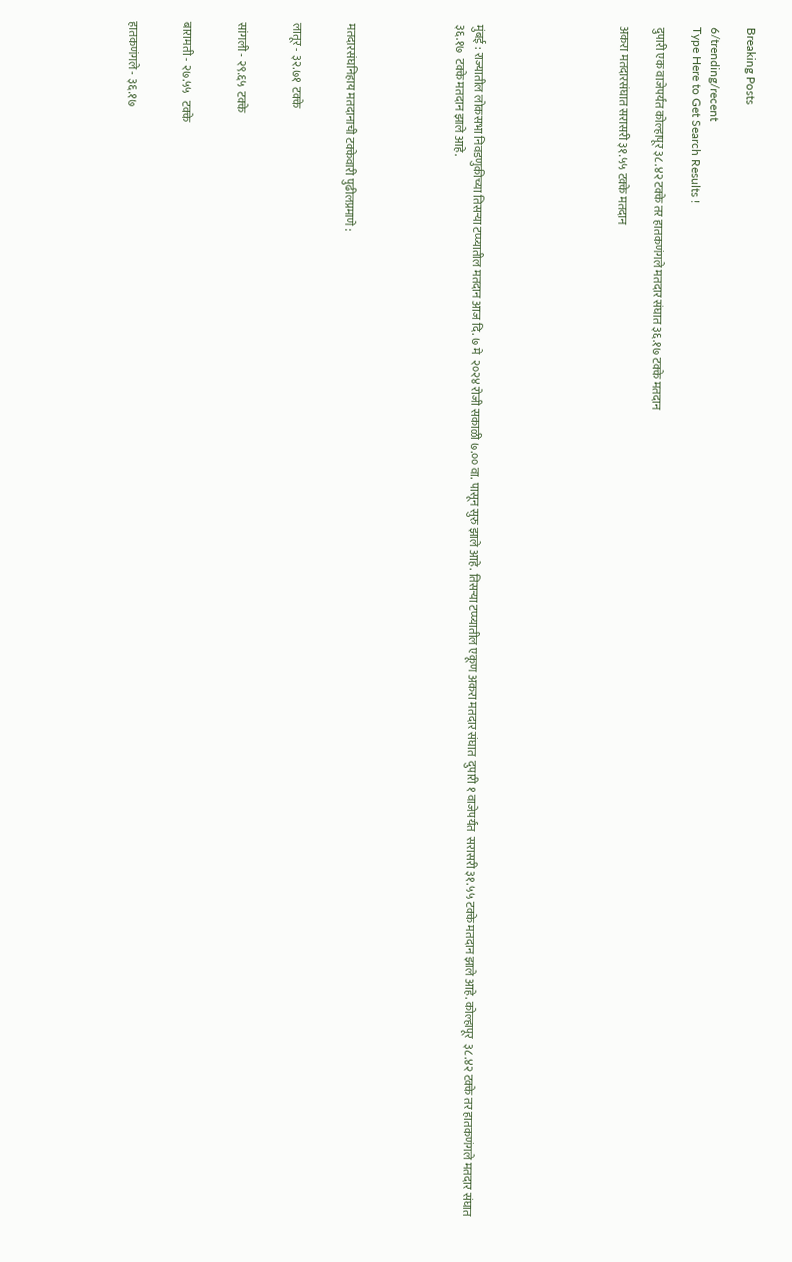Breaking Posts

6/trending/recent
Type Here to Get Search Results !

दुपारी एक वाजेपर्यंत कोल्हापूर ३८.४२ टक्के तर हातकणंगले मतदार संघात ३६.१७ टक्के मतदान

अकरा मतदारसंघात सरासरी ३१.५५ टक्के मतदान







मुंबई : राज्यातील लोकसभा निवडणुकीच्या तिसऱ्या टप्प्यातील मतदान आज दि. ७ मे  २०२४ रोजी सकाळी ७.०० वा. पासून सुरु झाले आहे. तिसऱ्या टप्प्यातील एकूण अकरा मतदार संघात  दुपारी १ वाजेपर्यंत  सरासरी ३१.५५ टक्के मतदान झाले आहे. कोल्हापूर  ३८.४२ टक्के तर हातकणंगले मतदार संघात ३६.१७  टक्के मतदान झाले आहे.





मतदारसंघनिहाय मतदानाची टक्केवारी पुढीलप्रमाणे :


लातूर - ३२.७१  टक्के


सांगली - २९.६५  टक्के


बारामती - २७.५५   टक्के


हातकणंगले - ३६.१७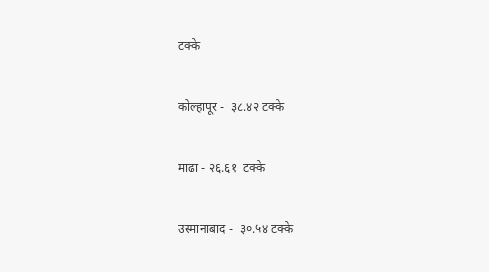टक्के


कोल्हापूर -  ३८.४२ टक्के


माढा - २६.६१  टक्के


उस्मानाबाद -  ३०.५४ टक्के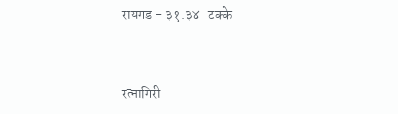रायगड - ३१.३४   टक्के


रत्नागिरी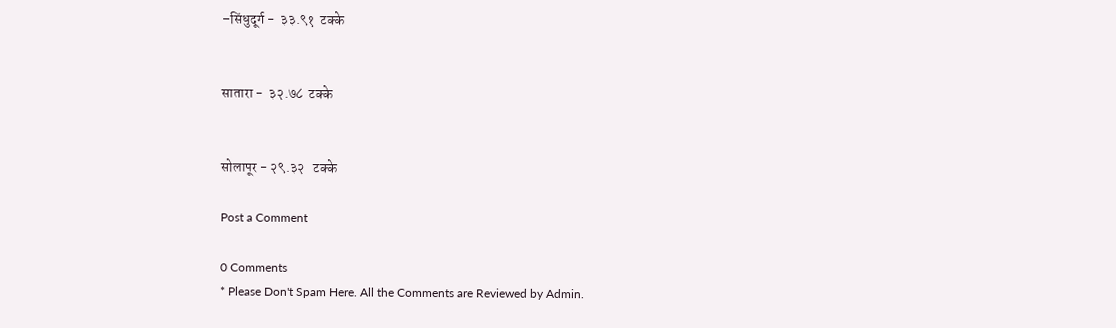–सिंधुदूर्ग -  ३३.९१  टक्के


सातारा -  ३२.७८  टक्के


सोलापूर - २९.३२   टक्के

Post a Comment

0 Comments
* Please Don't Spam Here. All the Comments are Reviewed by Admin.